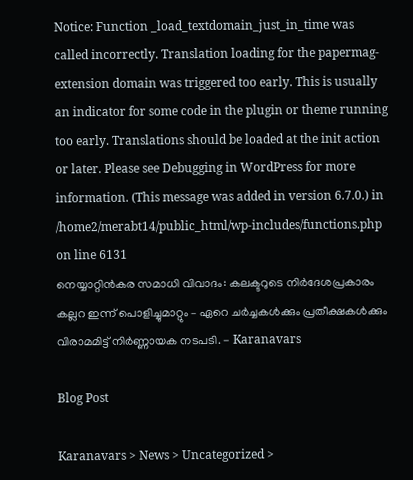Notice: Function _load_textdomain_just_in_time was called incorrectly. Translation loading for the papermag-extension domain was triggered too early. This is usually an indicator for some code in the plugin or theme running too early. Translations should be loaded at the init action or later. Please see Debugging in WordPress for more information. (This message was added in version 6.7.0.) in /home2/merabt14/public_html/wp-includes/functions.php on line 6131
നെയ്യാറ്റിൻകര സമാധി വിവാദം: കലക്ടറുടെ നിർദേശപ്രകാരം കല്ലറ ഇന്ന് പൊളിച്ചുമാറ്റും – ഏറെ ചർച്ചകൾക്കും പ്രതീക്ഷകൾക്കും വിരാമമിട്ട് നിർണ്ണായക നടപടി. - Karanavars

Blog Post

Karanavars > News > Uncategorized >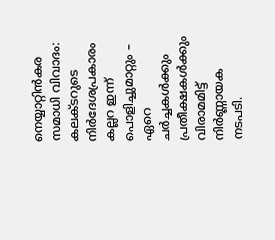നെയ്യാറ്റിൻകര സമാധി വിവാദം: കലക്ടറുടെ നിർദേശപ്രകാരം കല്ലറ ഇന്ന് പൊളിച്ചുമാറ്റും – ഏറെ ചർച്ചകൾക്കും പ്രതീക്ഷകൾക്കും വിരാമമിട്ട് നിർണ്ണായക നടപടി.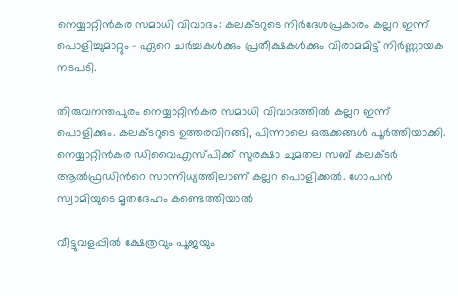നെയ്യാറ്റിൻകര സമാധി വിവാദം: കലക്ടറുടെ നിർദേശപ്രകാരം കല്ലറ ഇന്ന് പൊളിച്ചുമാറ്റും – ഏറെ ചർച്ചകൾക്കും പ്രതീക്ഷകൾക്കും വിരാമമിട്ട് നിർണ്ണായക നടപടി.

തിരുവനന്തപുരം നെയ്യാറ്റിന്‍കര സമാധി വിവാദത്തില്‍ കല്ലറ ഇന്ന് പൊളിക്കും. കലക്ടറുടെ ഉത്തരവിറങ്ങി, പിന്നാലെ ഒരുക്കങ്ങള്‍ പൂര്‍ത്തിയാക്കി. നെയ്യാറ്റിന്‍കര ഡിവൈഎസ്പിക്ക് സുരക്ഷാ ചുമതല സബ് കലക്ടര്‍ ആല്‍ഫ്രഡിന്‍റെ സാന്നിധ്യത്തിലാണ് കല്ലറ പൊളിക്കല്‍. ഗോപന്‍ സ്വാമിയുടെ മൃതദേഹം കണ്ടെത്തിയാല്‍

വീട്ടുവളപ്പിൽ ക്ഷേത്രവും പൂജയും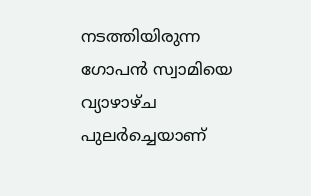നടത്തിയിരുന്ന ഗോപൻ സ്വാമിയെ വ്യാഴാഴ്ച പുലർച്ചെയാണ്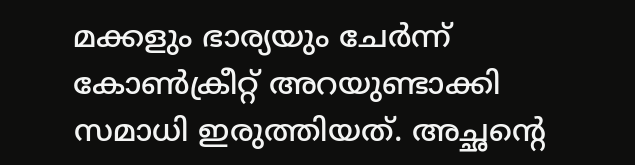മക്കളും ഭാര്യയും ചേർന്ന് കോൺക്രീറ്റ് അറയുണ്ടാക്കി സമാധി ഇരുത്തിയത്. അച്ഛന്റെ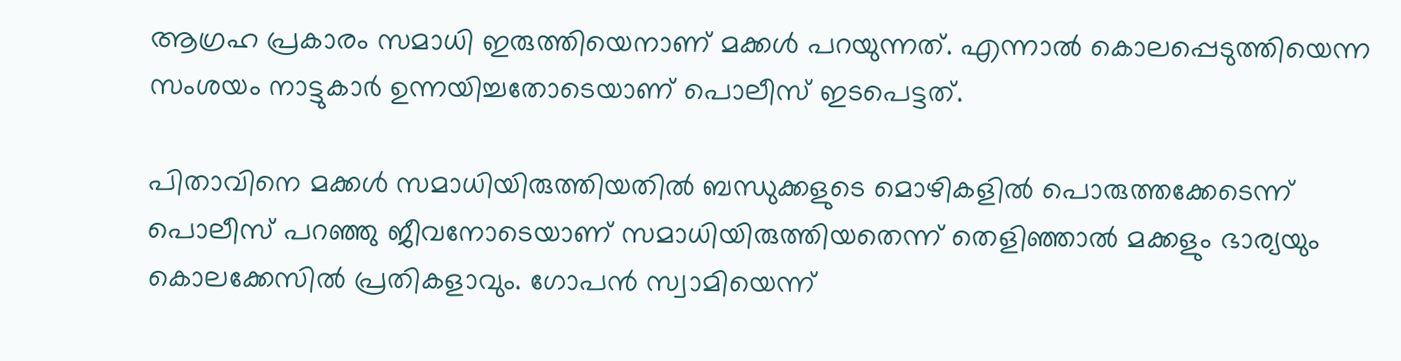ആഗ്രഹ പ്രകാരം സമാധി ഇരുത്തിയെനാണ് മക്കൾ പറയുന്നത്. എന്നാൽ കൊലപ്പെടുത്തിയെന്ന സംശയം നാട്ടുകാർ ഉന്നയിച്ചതോടെയാണ് പൊലീസ് ഇടപെട്ടത്.

പിതാവിനെ മക്കള്‍ സമാധിയിരുത്തിയതില്‍ ബന്ധുക്കളുടെ മൊഴികളില്‍ പൊരുത്തക്കേടെന്ന് പൊലീസ് പറഞ്ഞു ജീവനോടെയാണ് സമാധിയിരുത്തിയതെന്ന് തെളിഞ്ഞാല്‍ മക്കളും ഭാര്യയും കൊലക്കേസില്‍ പ്രതികളാവും. ഗോപന്‍ സ്വാമിയെന്ന്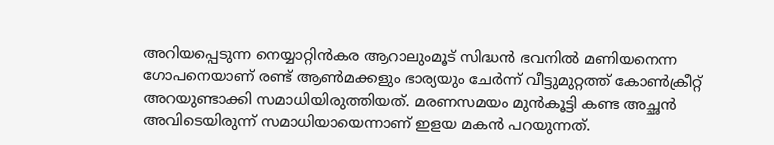അറിയപ്പെടുന്ന നെയ്യാറ്റിന്‍കര ആറാലുംമൂട് സിദ്ധന്‍ ഭവനില്‍ മണിയനെന്ന ഗോപനെയാണ് രണ്ട് ആണ്‍മക്കളും ഭാര്യയും ചേര്‍ന്ന് വീട്ടുമുറ്റത്ത് കോണ്‍ക്രീറ്റ് അറയുണ്ടാക്കി സമാധിയിരുത്തിയത്. മരണസമയം മുന്‍കൂട്ടി കണ്ട അച്ഛന്‍ അവിടെയിരുന്ന് സമാധിയായെന്നാണ് ഇളയ മകന്‍ പറയുന്നത്.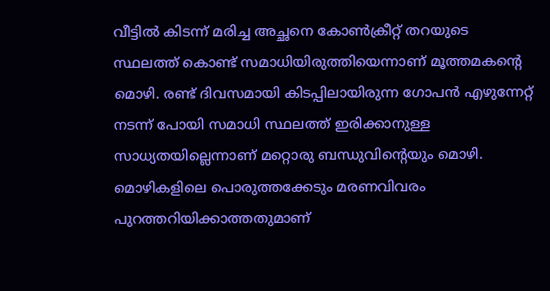വീട്ടില്‍ കിടന്ന് മരിച്ച അച്ഛനെ കോണ്‍ക്രീറ്റ് തറയുടെ സ്ഥലത്ത് കൊണ്ട് സമാധിയിരുത്തിയെന്നാണ് മൂത്തമകന്‍റെ മൊഴി. രണ്ട് ദിവസമായി കിടപ്പിലായിരുന്ന ഗോപന്‍ എഴുന്നേറ്റ് നടന്ന് പോയി സമാധി സ്ഥലത്ത് ഇരിക്കാനുള്ള സാധ്യതയില്ലെന്നാണ് മറ്റൊരു ബന്ധുവിന്‍റെയും മൊഴി. മൊഴികളിലെ പൊരുത്തക്കേടും മരണവിവരം പുറത്തറിയിക്കാത്തതുമാണ്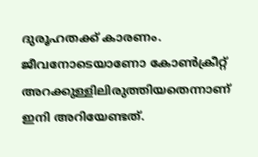ദുരൂഹതക്ക് കാരണം. ജീവനോടെയാണോ കോണ്‍ക്രീറ്റ് അറക്കുള്ളിലിരുത്തിയതെന്നാണ് ഇനി അറിയേണ്ടത്.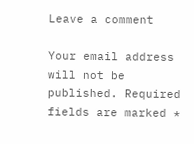Leave a comment

Your email address will not be published. Required fields are marked *